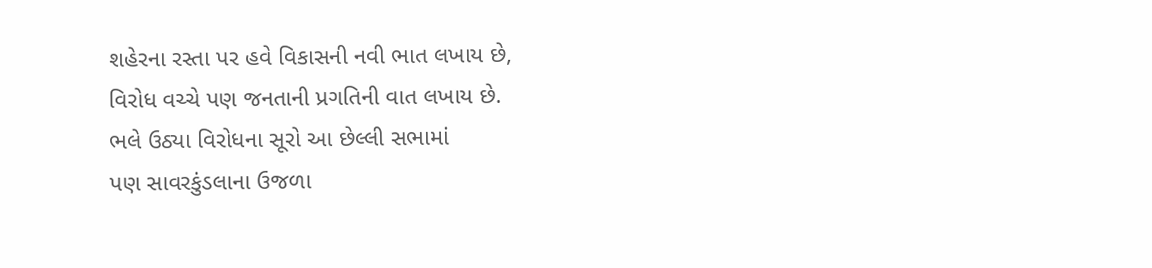શહેરના રસ્તા પર હવે વિકાસની નવી ભાત લખાય છે,
વિરોધ વચ્ચે પણ જનતાની પ્રગતિની વાત લખાય છે.
ભલે ઉઠ્યા વિરોધના સૂરો આ છેલ્લી સભામાં
પણ સાવરકુંડલાના ઉજળા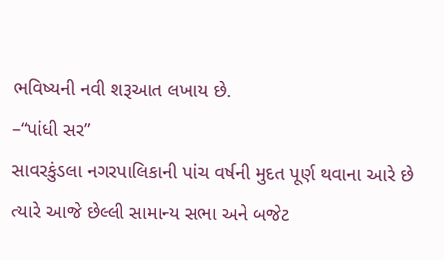ભવિષ્યની નવી શરૂઆત લખાય છે.
–“પાંધી સર”
સાવરકુંડલા નગરપાલિકાની પાંચ વર્ષની મુદત પૂર્ણ થવાના આરે છે ત્યારે આજે છેલ્લી સામાન્ય સભા અને બજેટ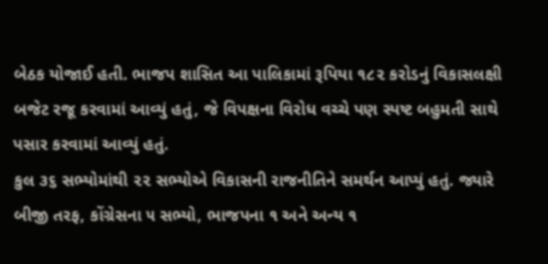બેઠક યોજાઈ હતી. ભાજપ શાસિત આ પાલિકામાં રૂપિયા ૧૮૨ કરોડનું વિકાસલક્ષી બજેટ રજૂ કરવામાં આવ્યું હતું, જે વિપક્ષના વિરોધ વચ્ચે પણ સ્પષ્ટ બહુમતી સાથે પસાર કરવામાં આવ્યું હતું.
કુલ ૩૬ સભ્યોમાંથી ૨૨ સભ્યોએ વિકાસની રાજનીતિને સમર્થન આપ્યું હતું. જ્યારે બીજી તરફ, કોંગ્રેસના ૫ સભ્યો, ભાજપના ૧ અને અન્ય ૧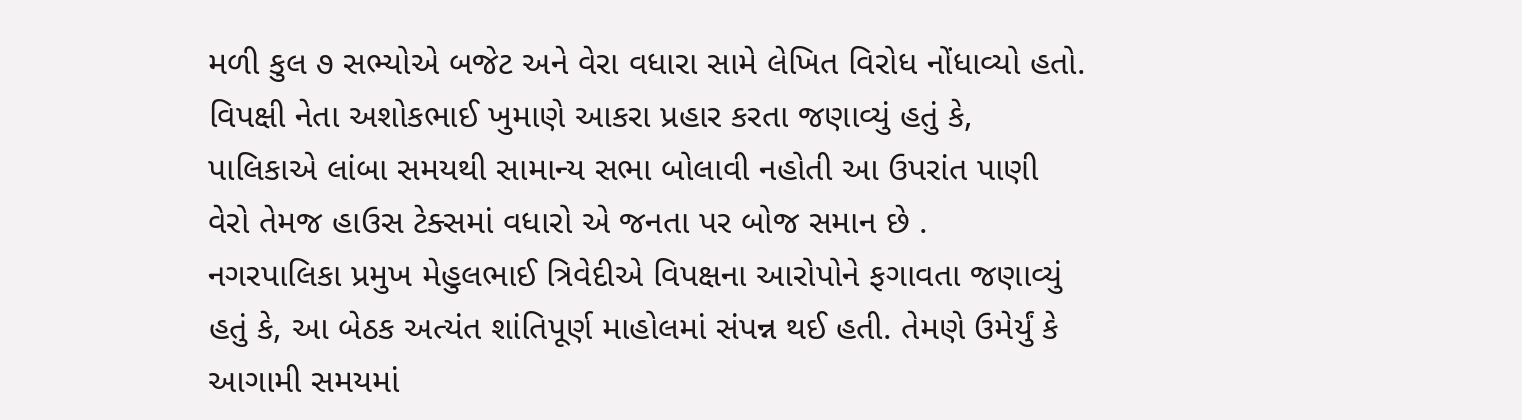મળી કુલ ૭ સભ્યોએ બજેટ અને વેરા વધારા સામે લેખિત વિરોધ નોંધાવ્યો હતો. વિપક્ષી નેતા અશોકભાઈ ખુમાણે આકરા પ્રહાર કરતા જણાવ્યું હતું કે, પાલિકાએ લાંબા સમયથી સામાન્ય સભા બોલાવી નહોતી આ ઉપરાંત પાણી વેરો તેમજ હાઉસ ટેક્સમાં વધારો એ જનતા પર બોજ સમાન છે .
નગરપાલિકા પ્રમુખ મેહુલભાઈ ત્રિવેદીએ વિપક્ષના આરોપોને ફગાવતા જણાવ્યું હતું કે, આ બેઠક અત્યંત શાંતિપૂર્ણ માહોલમાં સંપન્ન થઈ હતી. તેમણે ઉમેર્યું કે આગામી સમયમાં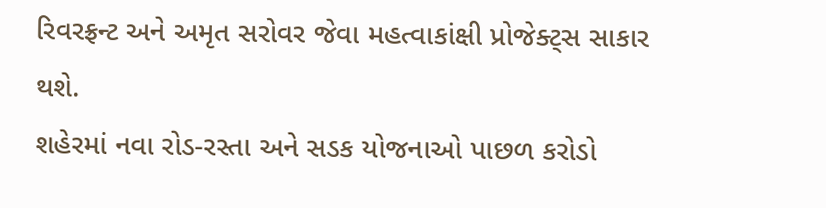રિવરફ્રન્ટ અને અમૃત સરોવર જેવા મહત્વાકાંક્ષી પ્રોજેક્ટ્સ સાકાર થશે.
શહેરમાં નવા રોડ-રસ્તા અને સડક યોજનાઓ પાછળ કરોડો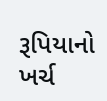રૂપિયાનો ખર્ચ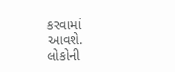કરવામાં આવશે.
લોકોની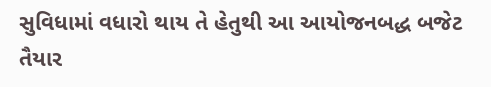સુવિધામાં વધારો થાય તે હેતુથી આ આયોજનબદ્ધ બજેટ તૈયાર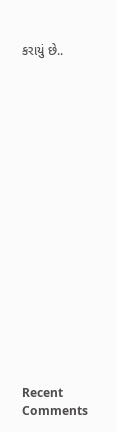કરાયું છે..


















Recent Comments